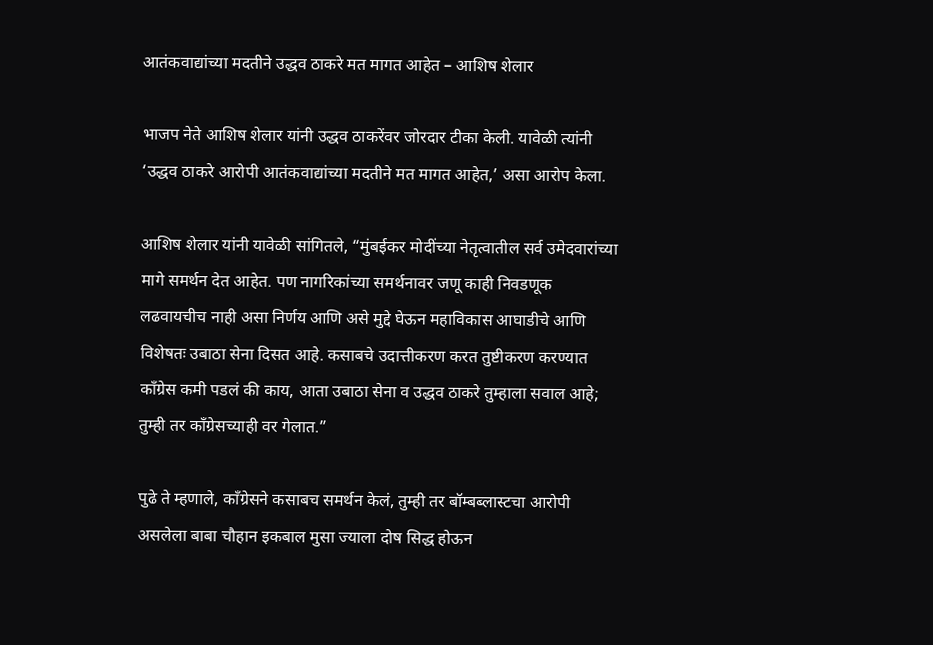आतंकवाद्यांच्या मदतीने उद्धव ठाकरे मत मागत आहेत – आशिष शेलार

भाजप नेते आशिष शेलार यांनी उद्धव ठाकरेंवर जोरदार टीका केली. यावेळी त्यांनी ‘उद्धव ठाकरे आरोपी आतंकवाद्यांच्या मदतीने मत मागत आहेत,’ असा आरोप केला.

आशिष शेलार यांनी यावेळी सांगितले, “मुंबईकर मोदींच्या नेतृत्वातील सर्व उमेदवारांच्या मागे समर्थन देत आहेत. पण नागरिकांच्या समर्थनावर जणू काही निवडणूक लढवायचीच नाही असा निर्णय आणि असे मुद्दे घेऊन महाविकास आघाडीचे आणि विशेषतः उबाठा सेना दिसत आहे. कसाबचे उदात्तीकरण करत तुष्टीकरण करण्यात काँग्रेस कमी पडलं की काय, आता उबाठा सेना व उद्धव ठाकरे तुम्हाला सवाल आहे; तुम्ही तर काँग्रेसच्याही वर गेलात.”

पुढे ते म्हणाले, काँग्रेसने कसाबच समर्थन केलं, तुम्ही तर बॉम्बब्लास्टचा आरोपी असलेला बाबा चौहान इकबाल मुसा ज्याला दोष सिद्ध होऊन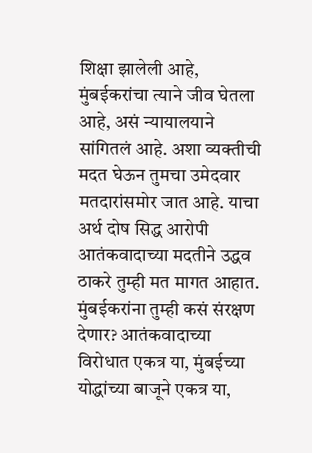शिक्षा झालेली आहे, मुंबईकरांचा त्याने जीव घेतला आहे, असं न्यायालयाने सांगितलं आहे. अशा व्यक्तीची मदत घेऊन तुमचा उमेदवार मतदारांसमोर जात आहे. याचा अर्थ दोष सिद्ध आरोपी आतंकवादाच्या मदतीने उद्धव ठाकरे तुम्ही मत मागत आहात. मुंबईकरांना तुम्ही कसं संरक्षण देणार? आतंकवादाच्या विरोधात एकत्र या, मुंबईच्या योद्धांच्या बाजूने एकत्र या,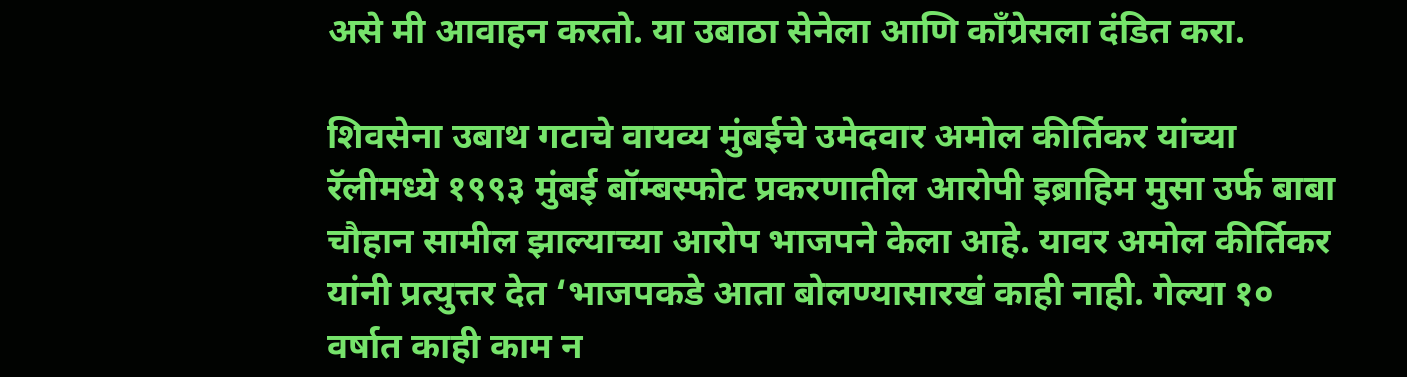असे मी आवाहन करतो. या उबाठा सेनेला आणि काँग्रेसला दंडित करा.

शिवसेना उबाथ गटाचे वायव्य मुंबईचे उमेदवार अमोल कीर्तिकर यांच्या रॅलीमध्ये १९९३ मुंबई बॉम्बस्फोट प्रकरणातील आरोपी इब्राहिम मुसा उर्फ बाबा चौहान सामील झाल्याच्या आरोप भाजपने केला आहे. यावर अमोल कीर्तिकर यांनी प्रत्युत्तर देत ‘भाजपकडे आता बोलण्यासारखं काही नाही. गेल्या १० वर्षात काही काम न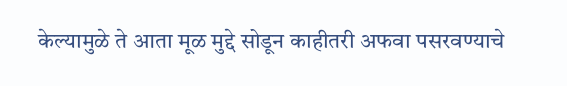केल्यामुळे ते आता मूळ मुद्दे सोडून काहीतरी अफवा पसरवण्याचे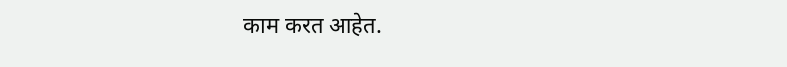काम करत आहेत.